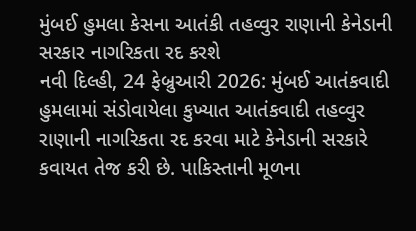મુંબઈ હુમલા કેસના આતંકી તહવ્વુર રાણાની કેનેડાની સરકાર નાગરિકતા રદ કરશે
નવી દિલ્હી, 24 ફેબ્રુઆરી 2026: મુંબઈ આતંકવાદી હુમલામાં સંડોવાયેલા કુખ્યાત આતંકવાદી તહવ્વુર રાણાની નાગરિકતા રદ કરવા માટે કેનેડાની સરકારે કવાયત તેજ કરી છે. પાકિસ્તાની મૂળના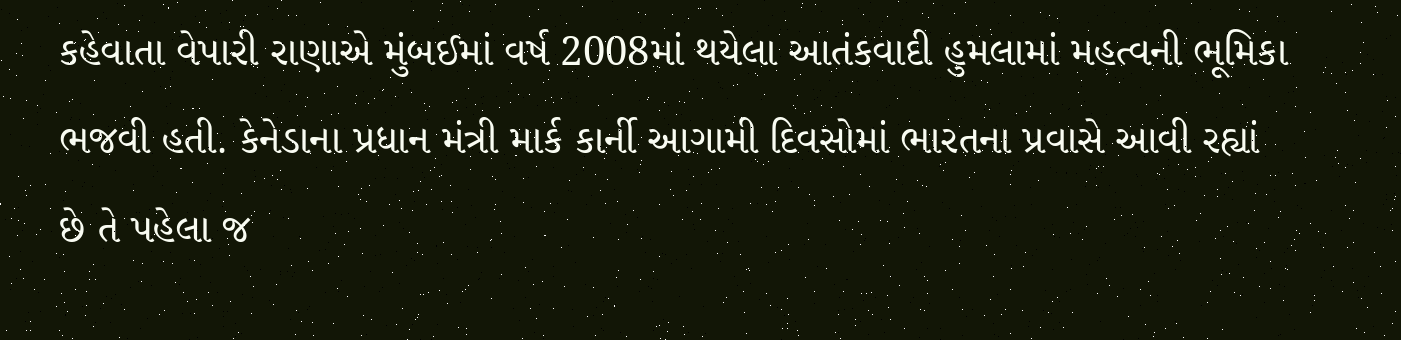કહેવાતા વેપારી રાણાએ મુંબઈમાં વર્ષ 2008માં થયેલા આતંકવાદી હુમલામાં મહત્વની ભૂમિકા ભજવી હતી. કેનેડાના પ્રધાન મંત્રી માર્ક કાર્ની આગામી દિવસોમાં ભારતના પ્રવાસે આવી રહ્યાં છે તે પહેલા જ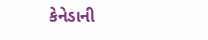કેનેડાની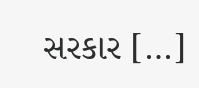સરકાર […]